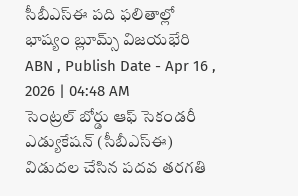సీబీఎస్ఈ పది ఫలితాల్లో భాష్యం బ్లూమ్స్ విజయభేరి
ABN , Publish Date - Apr 16 , 2026 | 04:48 AM
సెంట్రల్ బోర్డు ఆఫ్ సెకండరీ ఎడ్యుకేషన్ (సీబీఎస్ఈ) విడుదల చేసిన పదవ తరగతి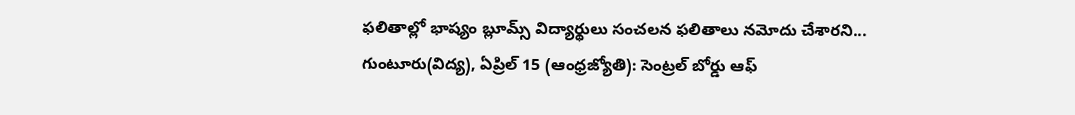ఫలితాల్లో భాష్యం బ్లూమ్స్ విద్యార్థులు సంచలన ఫలితాలు నమోదు చేశారని...
గుంటూరు(విద్య), ఏప్రిల్ 15 (ఆంధ్రజ్యోతి): సెంట్రల్ బోర్డు ఆఫ్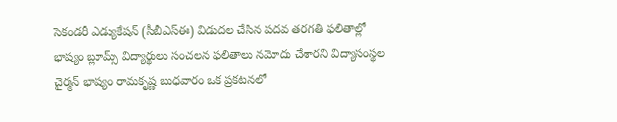సెకండరీ ఎడ్యుకేషన్ (సీబీఎస్ఈ) విడుదల చేసిన పదవ తరగతి ఫలితాల్లో భాష్యం బ్లూమ్స్ విద్యార్థులు సంచలన ఫలితాలు నమోదు చేశారని విద్యాసంస్థల చైర్మన్ భాష్యం రామకృష్ణ బుధవారం ఒక ప్రకటనలో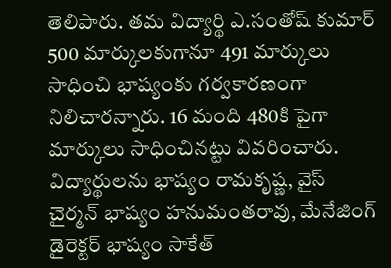తెలిపారు. తమ విద్యార్థి ఎ.సంతోష్ కుమార్ 500 మార్కులకుగానూ 491 మార్కులు సాధించి భాష్యంకు గర్వకారణంగా నిలిచారన్నారు. 16 మంది 480కి పైగా మార్కులు సాధించినట్టు వివరించారు. విద్యార్థులను భాష్యం రామకృష్ణ, వైస్ చైర్మన్ భాష్యం హనుమంతరావు, మేనేజింగ్ డైరెక్టర్ భాష్యం సాకేత్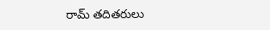రామ్ తదితరులు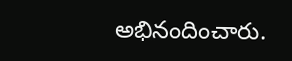అభినందించారు.